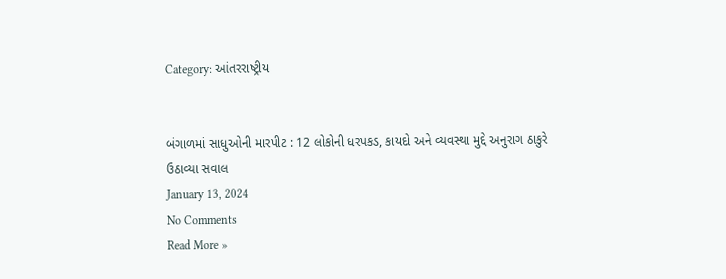Category: આંતરરાષ્ટ્રીય


બંગાળમાં સાધુઓની મારપીટ : 12 લોકોની ધરપકડ, કાયદો અને વ્યવસ્થા મુદ્દે અનુરાગ ઠાકુરે ઉઠાવ્યા સવાલ
January 13, 2024
No Comments
Read More »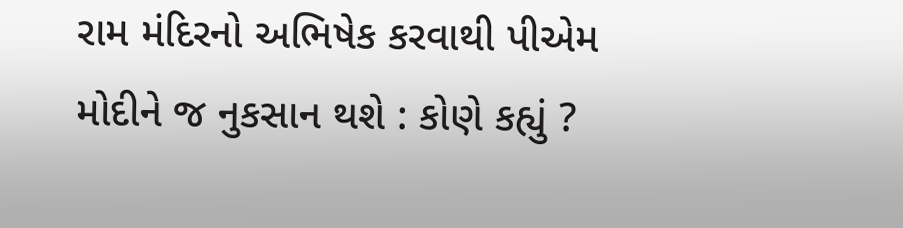રામ મંદિરનો અભિષેક કરવાથી પીએમ મોદીને જ નુકસાન થશે : કોણે કહ્યું ?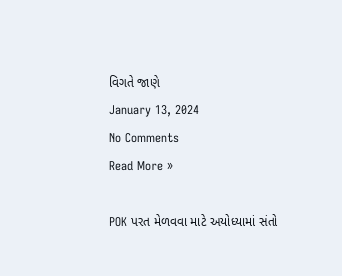વિગતે જાણે
January 13, 2024
No Comments
Read More »

POK પરત મેળવવા માટે અયોધ્યામાં સંતો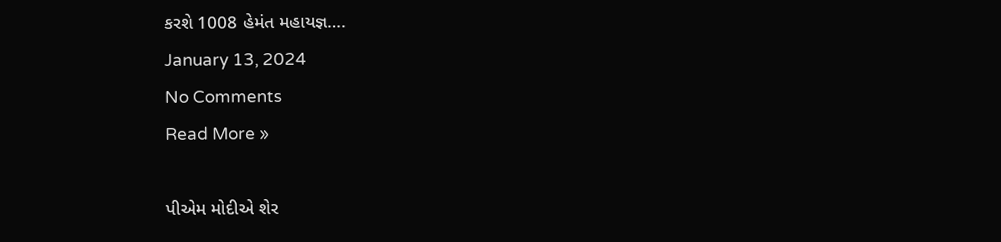કરશે 1008 હેમંત મહાયજ્ઞ….
January 13, 2024
No Comments
Read More »

પીએમ મોદીએ શેર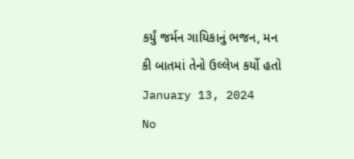કર્યું જર્મન ગાયિકાનું ભજન, મન કી બાતમાં તેનો ઉલ્લેખ કર્યો હતો
January 13, 2024
No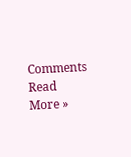Comments
Read More »